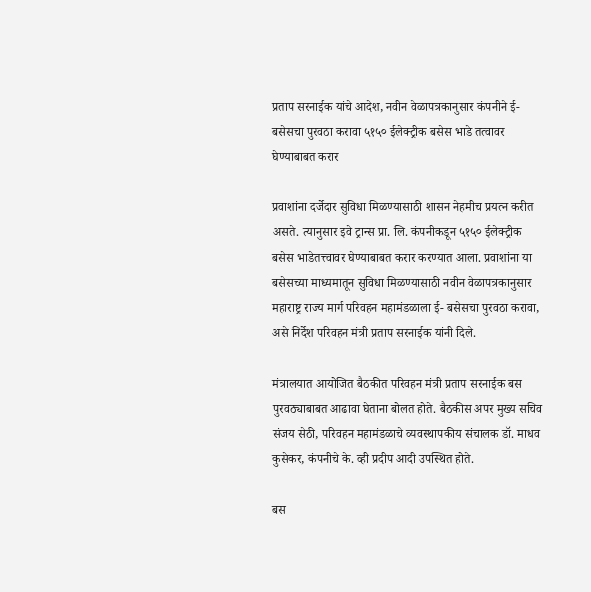प्रताप सरनाईक यांचे आदेश, नवीन वेळापत्रकानुसार कंपनीने ई-बसेसचा पुरवठा करावा ५१५० ईलेक्ट्रीक बसेस भाडे तत्वावर घेण्याबाबत करार

प्रवाशांना दर्जेदार सुविधा मिळण्यासाठी शासन नेहमीच प्रयत्न करीत असते. त्यानुसार इवे ट्रान्स प्रा. लि. कंपनीकडून ५१५० ईलेक्ट्रीक बसेस भाडेतत्त्वावर घेण्याबाबत करार करण्यात आला. प्रवाशांना या बसेसच्या माध्यमातून सुविधा मिळण्यासाठी नवीन वेळापत्रकानुसार महाराष्ट्र राज्य मार्ग परिवहन महामंडळाला ई- बसेसचा पुरवठा करावा, असे निर्देश परिवहन मंत्री प्रताप सरनाईक यांनी दिले.

मंत्रालयात आयोजित बैठकीत परिवहन मंत्री प्रताप सरनाईक बस पुरवठ्याबाबत आढावा घेताना बोलत होते. बैठकीस अपर मुख्य सचिव संजय सेठी, परिवहन महामंडळाचे व्यवस्थापकीय संचालक डॉ. माधव कुसेकर, कंपनीचे के. व्ही प्रदीप आदी उपस्थित होते.

बस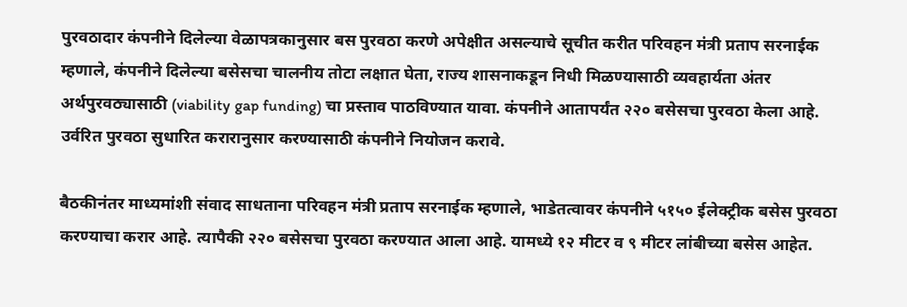पुरवठादार कंपनीने दिलेल्या वेळापत्रकानुसार बस पुरवठा करणे अपेक्षीत असल्याचे सूचीत करीत परिवहन मंत्री प्रताप सरनाईक म्हणाले, कंपनीने दिलेल्या बसेसचा चालनीय तोटा लक्षात घेता, राज्य शासनाकडून निधी मिळण्यासाठी व्यवहार्यता अंतर अर्थपुरवठ्यासाठी (viability gap funding) चा प्रस्ताव पाठविण्यात यावा. कंपनीने आतापर्यंत २२० बसेसचा पुरवठा केला आहे. उर्वरित पुरवठा सुधारित करारानुसार करण्यासाठी कंपनीने नियोजन करावे.

बैठकीनंतर माध्यमांशी संवाद साधताना परिवहन मंत्री प्रताप सरनाईक म्हणाले, भाडेतत्वावर कंपनीने ५१५० ईलेक्ट्रीक बसेस पुरवठा करण्याचा करार आहे. त्यापैकी २२० बसेसचा पुरवठा करण्यात आला आहे. यामध्ये १२ मीटर व ९ मीटर लांबीच्या बसेस आहेत.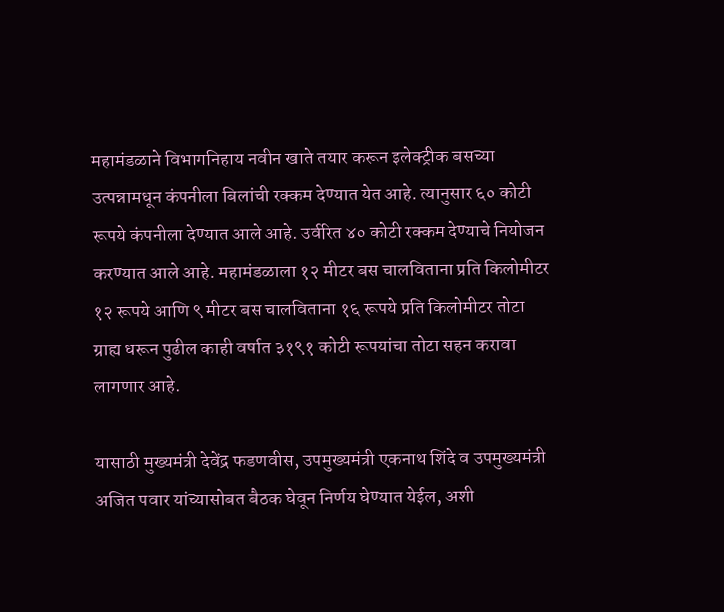महामंडळाने विभागनिहाय नवीन खाते तयार करून इलेक्ट्रीक बसच्या उत्पन्नामधून कंपनीला बिलांची रक्कम देण्यात येत आहे. त्यानुसार ६० कोटी रूपये कंपनीला देण्यात आले आहे. उर्वरित ४० कोटी रक्कम देण्याचे नियोजन करण्यात आले आहे. महामंडळाला १२ मीटर बस चालविताना प्रति किलोमीटर १२ रूपये आणि ९ मीटर बस चालविताना १६ रूपये प्रति किलोमीटर तोटा ग्राह्य धरून पुढील काही वर्षात ३१९१ कोटी रूपयांचा तोटा सहन करावा लागणार आहे.

यासाठी मुख्यमंत्री देवेंद्र फडणवीस, उपमुख्यमंत्री एकनाथ शिंदे व उपमुख्यमंत्री अजित पवार यांच्यासोबत बैठक घेवून निर्णय घेण्यात येईल, अशी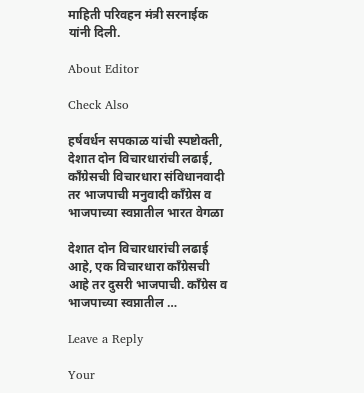माहिती परिवहन मंत्री सरनाईक यांनी दिली.

About Editor

Check Also

हर्षवर्धन सपकाळ यांची स्पष्टोक्ती, देशात दोन विचारधारांची लढाई, काँग्रेसची विचारधारा संविधानवादी तर भाजपाची मनुवादी काँग्रेस व भाजपाच्या स्वप्नातील भारत वेगळा

देशात दोन विचारधारांची लढाई आहे, एक विचारधारा काँग्रेसची आहे तर दुसरी भाजपाची. काँग्रेस व भाजपाच्या स्वप्नातील …

Leave a Reply

Your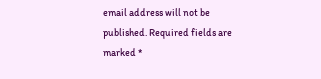email address will not be published. Required fields are marked *